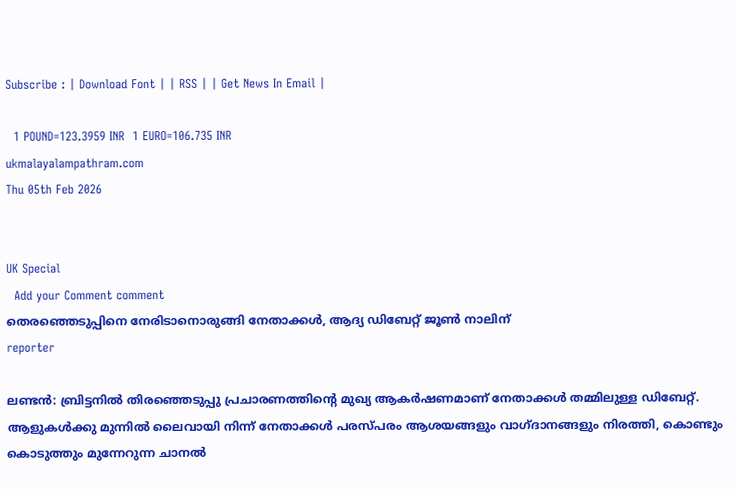Subscribe : | Download Font | | RSS | | Get News In Email |

  1 POUND=123.3959 INR  1 EURO=106.735 INR
ukmalayalampathram.com
Thu 05th Feb 2026


UK Special
  Add your Comment comment
തെരഞ്ഞെടുപ്പിനെ നേരിടാനൊരുങ്ങി നേതാക്കള്‍, ആദ്യ ഡിബേറ്റ് ജൂണ്‍ നാലിന്
reporter

ലണ്ടന്‍: ബ്രിട്ടനില്‍ തിരഞ്ഞെടുപ്പു പ്രചാരണത്തിന്റെ മുഖ്യ ആകര്‍ഷണമാണ് നേതാക്കള്‍ തമ്മിലുള്ള ഡിബേറ്റ്. ആളുകള്‍ക്കു മുന്നില്‍ ലൈവായി നിന്ന് നേതാക്കള്‍ പരസ്പരം ആശയങ്ങളും വാഗ്ദാനങ്ങളും നിരത്തി, കൊണ്ടും കൊടുത്തും മുന്നേറുന്ന ചാനല്‍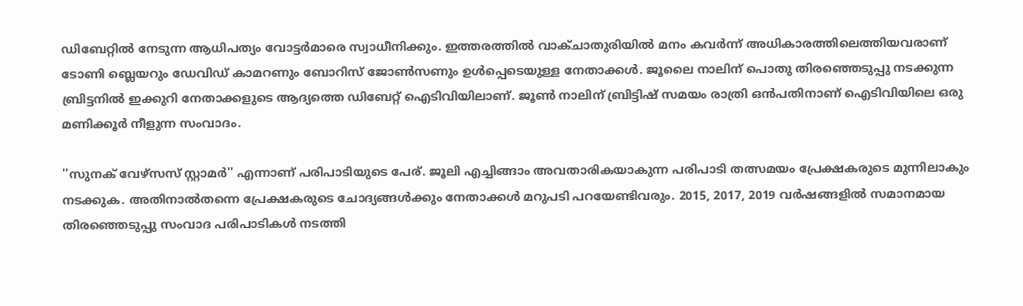ഡിബേറ്റില്‍ നേടുന്ന ആധിപത്യം വോട്ടര്‍മാരെ സ്വാധീനിക്കും. ഇത്തരത്തില്‍ വാക്ചാതുരിയില്‍ മനം കവര്‍ന്ന് അധികാരത്തിലെത്തിയവരാണ് ടോണി ബ്ലെയറും ഡേവിഡ് കാമറണും ബോറിസ് ജോണ്‍സണും ഉള്‍പ്പെടെയുള്ള നേതാക്കള്‍. ജൂലൈ നാലിന് പൊതു തിരഞ്ഞെടുപ്പു നടക്കുന്ന ബ്രിട്ടനില്‍ ഇക്കുറി നേതാക്കളുടെ ആദ്യത്തെ ഡിബേറ്റ് ഐടിവിയിലാണ്. ജൂണ്‍ നാലിന് ബ്രിട്ടിഷ് സമയം രാത്രി ഒന്‍പതിനാണ് ഐടിവിയിലെ ഒരു മണിക്കൂര്‍ നീളുന്ന സംവാദം.

''സുനക് വേഴ്‌സസ് സ്റ്റാമര്‍'' എന്നാണ് പരിപാടിയുടെ പേര്. ജൂലി എച്ചിങ്ങാം അവതാരികയാകുന്ന പരിപാടി തത്സമയം പ്രേക്ഷകരുടെ മുന്നിലാകും നടക്കുക. അതിനാല്‍തന്നെ പ്രേക്ഷകരുടെ ചോദ്യങ്ങള്‍ക്കും നേതാക്കള്‍ മറുപടി പറയേണ്ടിവരും. 2015, 2017, 2019 വര്‍ഷങ്ങളില്‍ സമാനമായ തിരഞ്ഞെടുപ്പു സംവാദ പരിപാടികള്‍ നടത്തി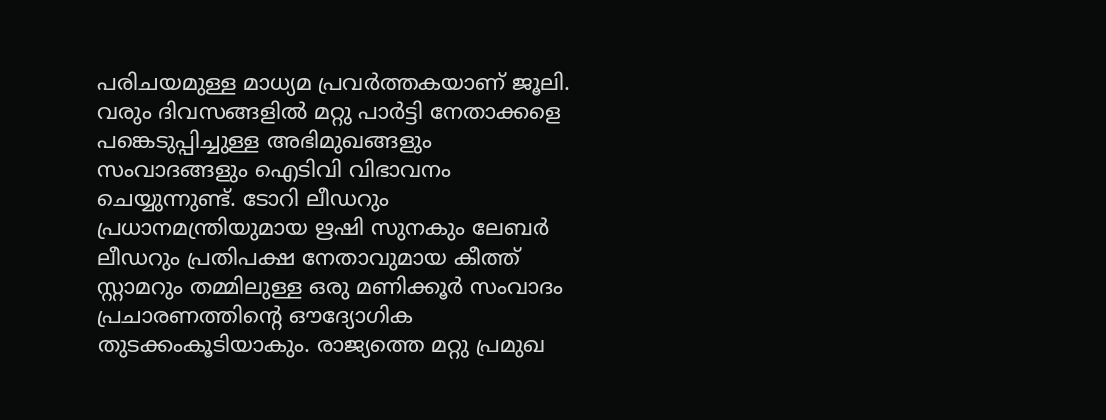പരിചയമുള്ള മാധ്യമ പ്രവര്‍ത്തകയാണ് ജൂലി. വരും ദിവസങ്ങളില്‍ മറ്റു പാര്‍ട്ടി നേതാക്കളെ പങ്കെടുപ്പിച്ചുള്ള അഭിമുഖങ്ങളും സംവാദങ്ങളും ഐടിവി വിഭാവനം ചെയ്യുന്നുണ്ട്. ടോറി ലീഡറും പ്രധാനമന്ത്രിയുമായ ഋഷി സുനകും ലേബര്‍ ലീഡറും പ്രതിപക്ഷ നേതാവുമായ കീത്ത് സ്റ്റാമറും തമ്മിലുള്ള ഒരു മണിക്കൂര്‍ സംവാദം പ്രചാരണത്തിന്റെ ഔദ്യോഗിക തുടക്കംകൂടിയാകും. രാജ്യത്തെ മറ്റു പ്രമുഖ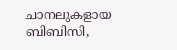ചാനലുകളായ ബിബിസി,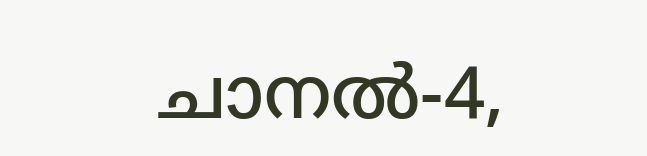ചാനല്‍-4,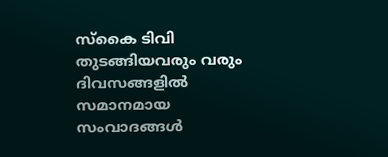സ്‌കൈ ടിവി തുടങ്ങിയവരും വരും ദിവസങ്ങളില്‍ സമാനമായ സംവാദങ്ങള്‍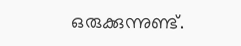ഒരുക്കുന്നുണ്ട്.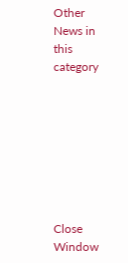Other News in this category








Close Window